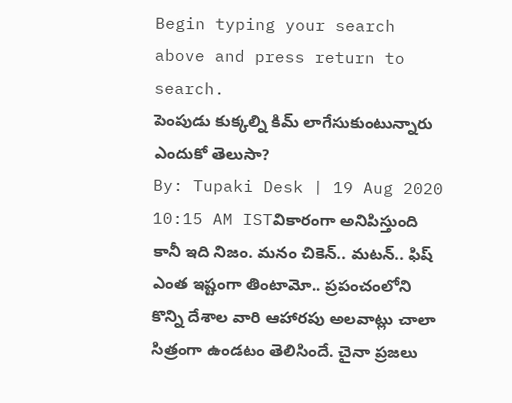Begin typing your search above and press return to search.
పెంపుడు కుక్కల్ని కిమ్ లాగేసుకుంటున్నారు ఎందుకో తెలుసా?
By: Tupaki Desk | 19 Aug 2020 10:15 AM ISTవికారంగా అనిపిస్తుంది కానీ ఇది నిజం. మనం చికెన్.. మటన్.. ఫిష్ ఎంత ఇష్టంగా తింటామో.. ప్రపంచంలోని కొన్ని దేశాల వారి ఆహారపు అలవాట్లు చాలా సిత్రంగా ఉండటం తెలిసిందే. చైనా ప్రజలు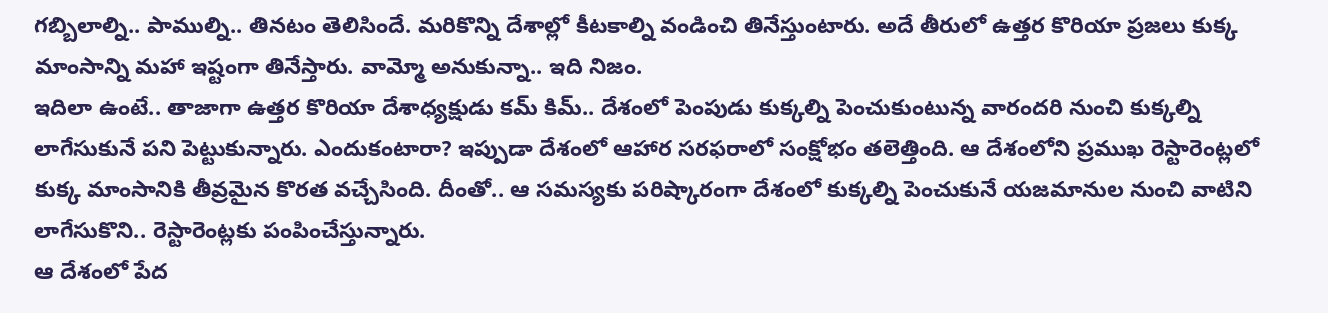గబ్బిలాల్ని.. పాముల్ని.. తినటం తెలిసిందే. మరికొన్ని దేశాల్లో కీటకాల్ని వండించి తినేస్తుంటారు. అదే తీరులో ఉత్తర కొరియా ప్రజలు కుక్క మాంసాన్ని మహా ఇష్టంగా తినేస్తారు. వామ్మో అనుకున్నా.. ఇది నిజం.
ఇదిలా ఉంటే.. తాజాగా ఉత్తర కొరియా దేశాధ్యక్షుడు కమ్ కిమ్.. దేశంలో పెంపుడు కుక్కల్ని పెంచుకుంటున్న వారందరి నుంచి కుక్కల్ని లాగేసుకునే పని పెట్టుకున్నారు. ఎందుకంటారా? ఇప్పుడా దేశంలో ఆహార సరఫరాలో సంక్షోభం తలెత్తింది. ఆ దేశంలోని ప్రముఖ రెస్టారెంట్లలో కుక్క మాంసానికి తీవ్రమైన కొరత వచ్చేసింది. దీంతో.. ఆ సమస్యకు పరిష్కారంగా దేశంలో కుక్కల్ని పెంచుకునే యజమానుల నుంచి వాటిని లాగేసుకొని.. రెస్టారెంట్లకు పంపించేస్తున్నారు.
ఆ దేశంలో పేద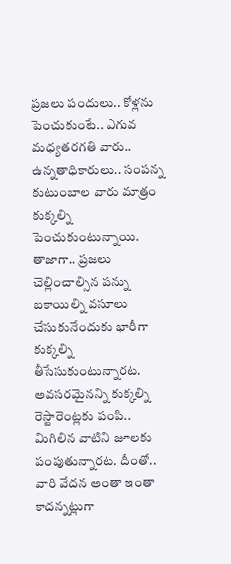ప్రజలు పందులు.. కోళ్లను పెంచుకుంటే.. ఎగువ మధ్యతరగతి వారు.. ఉన్నతాధికారులు.. సంపన్న కుటుంబాల వారు మాత్రం కుక్కల్ని పెంచుకుంటున్నాయి. తాజాగా.. ప్రజలు చెల్లించాల్సిన పన్ను బకాయిల్ని వసూలు చేసుకునేందుకు భారీగా కుక్కల్ని తీసేసుకుంటున్నారట. అవసరమైనన్ని కుక్కల్ని రెస్టారెంట్లకు పంపి.. మిగిలిన వాటిని జూలకు పంపుతున్నారట. దీంతో.. వారి వేదన అంతా ఇంతా కాదన్నట్లుగా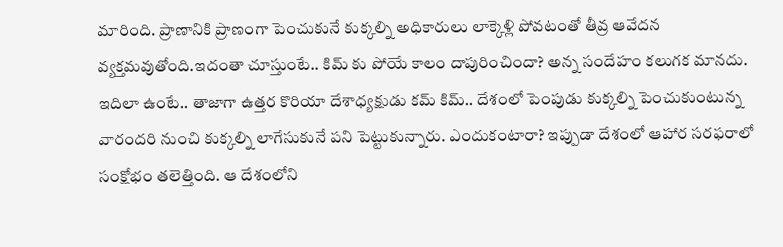మారింది. ప్రాణానికి ప్రాణంగా పెంచుకునే కుక్కల్ని అధికారులు లాక్కెళ్లి పోవటంతో తీవ్ర ఆవేదన వ్యక్తమవుతోంది.ఇదంతా చూస్తుంటే.. కిమ్ కు పోయే కాలం దాపురించిందా? అన్న సందేహం కలుగక మానదు.
ఇదిలా ఉంటే.. తాజాగా ఉత్తర కొరియా దేశాధ్యక్షుడు కమ్ కిమ్.. దేశంలో పెంపుడు కుక్కల్ని పెంచుకుంటున్న వారందరి నుంచి కుక్కల్ని లాగేసుకునే పని పెట్టుకున్నారు. ఎందుకంటారా? ఇప్పుడా దేశంలో ఆహార సరఫరాలో సంక్షోభం తలెత్తింది. ఆ దేశంలోని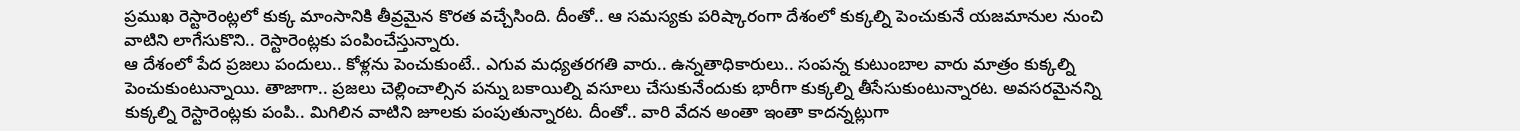ప్రముఖ రెస్టారెంట్లలో కుక్క మాంసానికి తీవ్రమైన కొరత వచ్చేసింది. దీంతో.. ఆ సమస్యకు పరిష్కారంగా దేశంలో కుక్కల్ని పెంచుకునే యజమానుల నుంచి వాటిని లాగేసుకొని.. రెస్టారెంట్లకు పంపించేస్తున్నారు.
ఆ దేశంలో పేద ప్రజలు పందులు.. కోళ్లను పెంచుకుంటే.. ఎగువ మధ్యతరగతి వారు.. ఉన్నతాధికారులు.. సంపన్న కుటుంబాల వారు మాత్రం కుక్కల్ని పెంచుకుంటున్నాయి. తాజాగా.. ప్రజలు చెల్లించాల్సిన పన్ను బకాయిల్ని వసూలు చేసుకునేందుకు భారీగా కుక్కల్ని తీసేసుకుంటున్నారట. అవసరమైనన్ని కుక్కల్ని రెస్టారెంట్లకు పంపి.. మిగిలిన వాటిని జూలకు పంపుతున్నారట. దీంతో.. వారి వేదన అంతా ఇంతా కాదన్నట్లుగా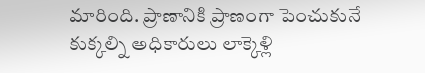మారింది. ప్రాణానికి ప్రాణంగా పెంచుకునే కుక్కల్ని అధికారులు లాక్కెళ్లి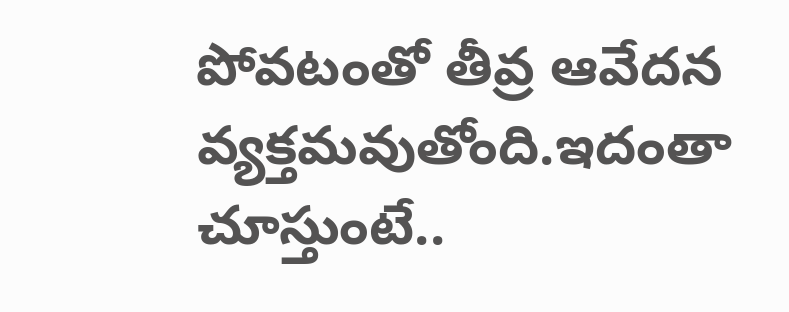పోవటంతో తీవ్ర ఆవేదన వ్యక్తమవుతోంది.ఇదంతా చూస్తుంటే..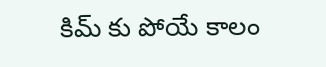కిమ్ కు పోయే కాలం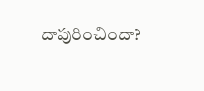దాపురించిందా?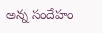అన్న సందేహం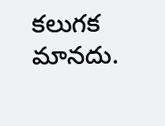కలుగక మానదు.